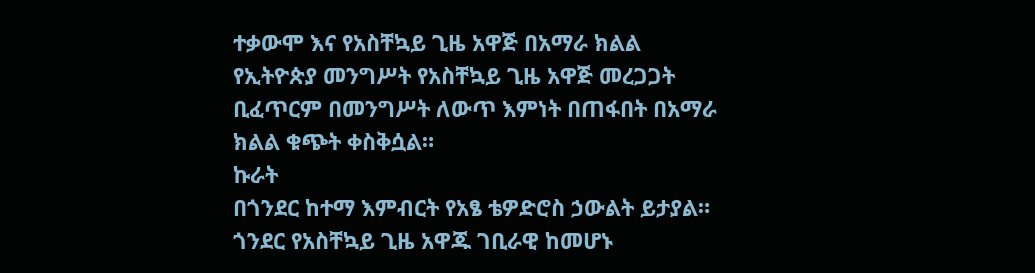ተቃውሞ እና የአስቸኳይ ጊዜ አዋጅ በአማራ ክልል
የኢትዮጵያ መንግሥት የአስቸኳይ ጊዜ አዋጅ መረጋጋት ቢፈጥርም በመንግሥት ለውጥ እምነት በጠፋበት በአማራ ክልል ቁጭት ቀስቅሷል።
ኩራት
በጎንደር ከተማ እምብርት የአፄ ቴዎድሮስ ኃውልት ይታያል። ጎንደር የአስቸኳይ ጊዜ አዋጁ ገቢራዊ ከመሆኑ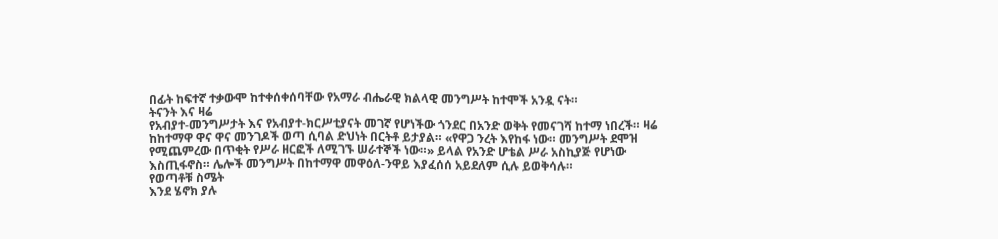በፊት ከፍተኛ ተቃውሞ ከተቀሰቀሰባቸው የአማራ ብሔራዊ ክልላዊ መንግሥት ከተሞች አንዷ ናት።
ትናንት እና ዛሬ
የአብያተ-መንግሥታት እና የአብያተ-ክርሥቲያናት መገኛ የሆነችው ጎንደር በአንድ ወቅት የመናገሻ ከተማ ነበረች። ዛሬ ከከተማዋ ዋና ዋና መንገዶች ወጣ ሲባል ድህነት በርትቶ ይታያል። «የዋጋ ንረት እየከፋ ነው። መንግሥት ደሞዝ የሚጨምረው በጥቂት የሥራ ዘርፎች ለሚገኙ ሠራተኞች ነው።» ይላል የአንድ ሆቴል ሥራ አስኪያጅ የሆነው እስጢፋኖስ። ሌሎች መንግሥት በከተማዋ መዋዕለ-ንዋይ እያፈሰሰ አይደለም ሲሉ ይወቅሳሉ።
የወጣቶቹ ስሜት
እንደ ሄኖክ ያሉ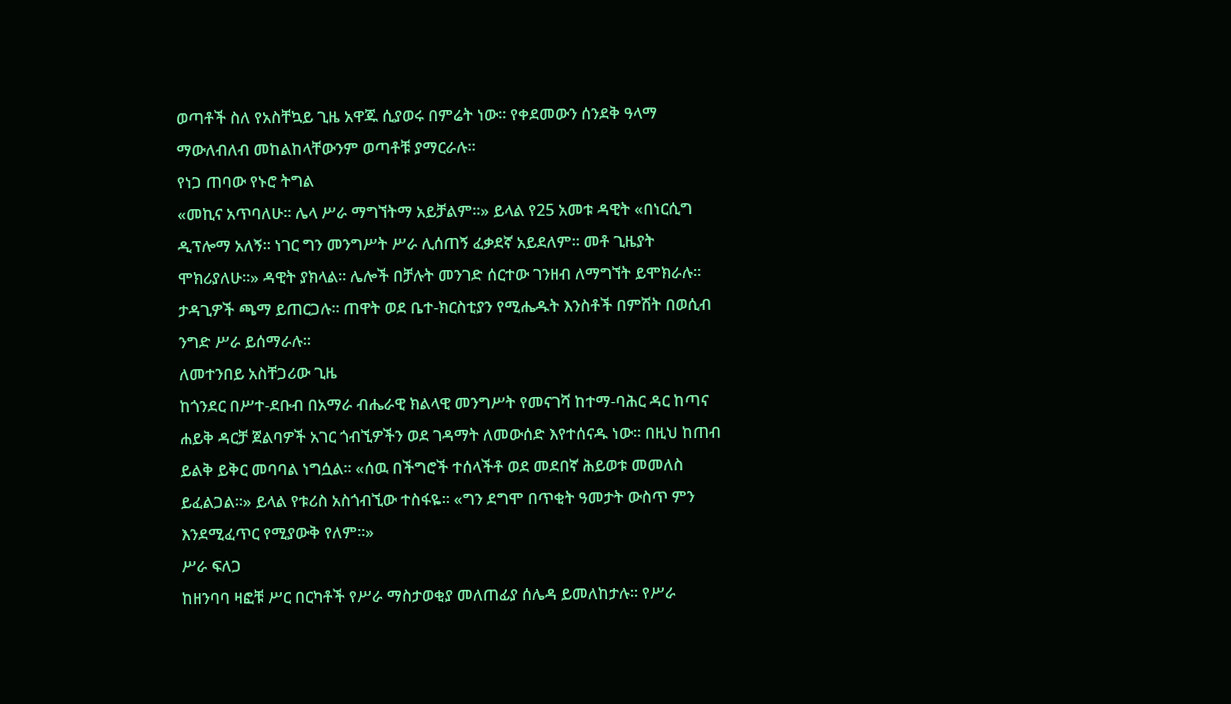ወጣቶች ስለ የአስቸኳይ ጊዜ አዋጁ ሲያወሩ በምሬት ነው። የቀደመውን ሰንደቅ ዓላማ ማውለብለብ መከልከላቸውንም ወጣቶቹ ያማርራሉ።
የነጋ ጠባው የኑሮ ትግል
«መኪና አጥባለሁ። ሌላ ሥራ ማግኘትማ አይቻልም።» ይላል የ25 አመቱ ዳዊት «በነርሲግ ዲፕሎማ አለኝ። ነገር ግን መንግሥት ሥራ ሊሰጠኝ ፈቃደኛ አይደለም። መቶ ጊዜያት ሞክሪያለሁ።» ዳዊት ያክላል። ሌሎች በቻሉት መንገድ ሰርተው ገንዘብ ለማግኘት ይሞክራሉ። ታዳጊዎች ጫማ ይጠርጋሉ። ጠዋት ወደ ቤተ-ክርስቲያን የሚሔዱት እንስቶች በምሽት በወሲብ ንግድ ሥራ ይሰማራሉ።
ለመተንበይ አስቸጋሪው ጊዜ
ከጎንደር በሥተ-ደቡብ በአማራ ብሔራዊ ክልላዊ መንግሥት የመናገሻ ከተማ-ባሕር ዳር ከጣና ሐይቅ ዳርቻ ጀልባዎች አገር ጎብኚዎችን ወደ ገዳማት ለመውሰድ እየተሰናዱ ነው። በዚህ ከጠብ ይልቅ ይቅር መባባል ነግሷል። «ሰዉ በችግሮች ተሰላችቶ ወደ መደበኛ ሕይወቱ መመለስ ይፈልጋል።» ይላል የቱሪስ አስጎብኚው ተስፋዬ። «ግን ደግሞ በጥቂት ዓመታት ውስጥ ምን እንደሚፈጥር የሚያውቅ የለም።»
ሥራ ፍለጋ
ከዘንባባ ዛፎቹ ሥር በርካቶች የሥራ ማስታወቂያ መለጠፊያ ሰሌዳ ይመለከታሉ። የሥራ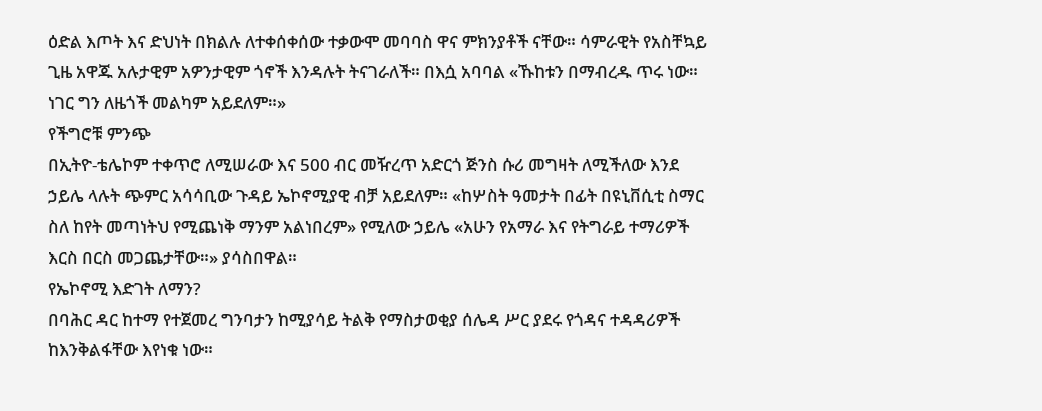ዕድል እጦት እና ድህነት በክልሉ ለተቀሰቀሰው ተቃውሞ መባባስ ዋና ምክንያቶች ናቸው። ሳምራዊት የአስቸኳይ ጊዜ አዋጁ አሉታዊም አዎንታዊም ጎኖች እንዳሉት ትናገራለች። በእሷ አባባል «ኹከቱን በማብረዱ ጥሩ ነው። ነገር ግን ለዜጎች መልካም አይደለም።»
የችግሮቹ ምንጭ
በኢትዮ-ቴሌኮም ተቀጥሮ ለሚሠራው እና 500 ብር መዥረጥ አድርጎ ጅንስ ሱሪ መግዛት ለሚችለው እንደ ኃይሌ ላሉት ጭምር አሳሳቢው ጉዳይ ኤኮኖሚያዊ ብቻ አይደለም። «ከሦስት ዓመታት በፊት በዩኒቨሲቲ ስማር ስለ ከየት መጣነትህ የሚጨነቅ ማንም አልነበረም» የሚለው ኃይሌ «አሁን የአማራ እና የትግራይ ተማሪዎች እርስ በርስ መጋጨታቸው።» ያሳስበዋል።
የኤኮኖሚ እድገት ለማን?
በባሕር ዳር ከተማ የተጀመረ ግንባታን ከሚያሳይ ትልቅ የማስታወቂያ ሰሌዳ ሥር ያደሩ የጎዳና ተዳዳሪዎች ከእንቅልፋቸው እየነቁ ነው።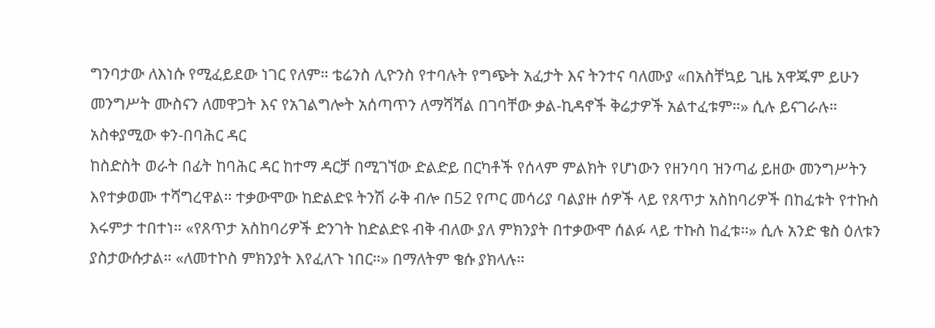ግንባታው ለእነሱ የሚፈይደው ነገር የለም። ቴሬንስ ሊዮንስ የተባሉት የግጭት አፈታት እና ትንተና ባለሙያ «በአስቸኳይ ጊዜ አዋጁም ይሁን መንግሥት ሙስናን ለመዋጋት እና የአገልግሎት አሰጣጥን ለማሻሻል በገባቸው ቃል-ኪዳኖች ቅሬታዎች አልተፈቱም።» ሲሉ ይናገራሉ።
አስቀያሚው ቀን-በባሕር ዳር
ከስድስት ወራት በፊት ከባሕር ዳር ከተማ ዳርቻ በሚገኘው ድልድይ በርካቶች የሰላም ምልክት የሆነውን የዘንባባ ዝንጣፊ ይዘው መንግሥትን እየተቃወሙ ተሻግረዋል። ተቃውሞው ከድልድዩ ትንሽ ራቅ ብሎ በ52 የጦር መሳሪያ ባልያዙ ሰዎች ላይ የጸጥታ አስከባሪዎች በከፈቱት የተኩስ እሩምታ ተበተነ። «የጸጥታ አስከባሪዎች ድንገት ከድልድዩ ብቅ ብለው ያለ ምክንያት በተቃውሞ ሰልፉ ላይ ተኩስ ከፈቱ።» ሲሉ አንድ ቄስ ዕለቱን ያስታውሱታል። «ለመተኮስ ምክንያት እየፈለጉ ነበር።» በማለትም ቄሱ ያክላሉ።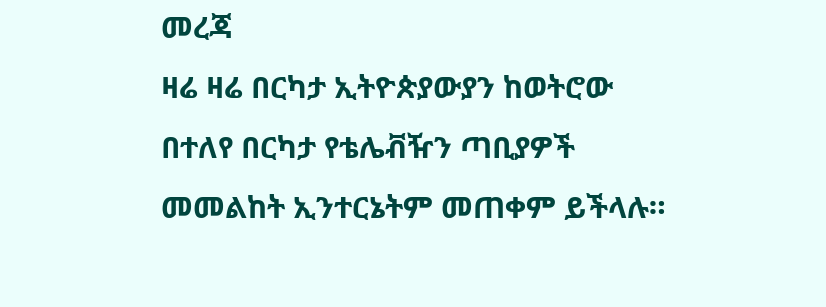መረጃ
ዛሬ ዛሬ በርካታ ኢትዮጵያውያን ከወትሮው በተለየ በርካታ የቴሌቭዥን ጣቢያዎች መመልከት ኢንተርኔትም መጠቀም ይችላሉ።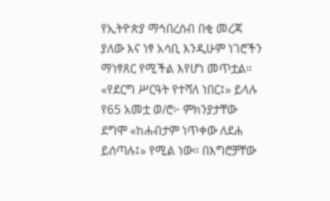የኢትዮጵያ ማኅበረሰብ በቂ መረጃ ያለው እና ነፃ አሳቢ እንዲሁም ነገሮችን ማነፃጸር የሚችል እየሆነ መጥቷል። «የደርግ ሥርዓት የተሻለ ነበር፤» ይላሉ የ65 አመቷ ወ/ሮ፦ ምክንያታቸው ደግሞ «ከሐብታም ነጥቀው ለደሐ ይሰጣሉ፤» የሚል ነው። በእግሮቻቸው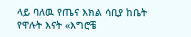ላይ ባለዉ የጤና እክል ሳቢያ ከቤት የዋሉት እናት «እግሮቼ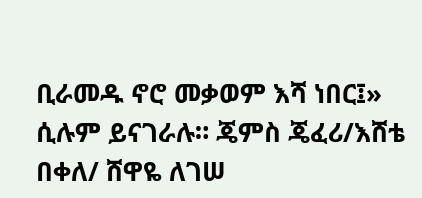ቢራመዱ ኖሮ መቃወም እሻ ነበር፤» ሲሉም ይናገራሉ። ጄምስ ጄፈሪ/እሸቴ በቀለ/ ሸዋዬ ለገሠ